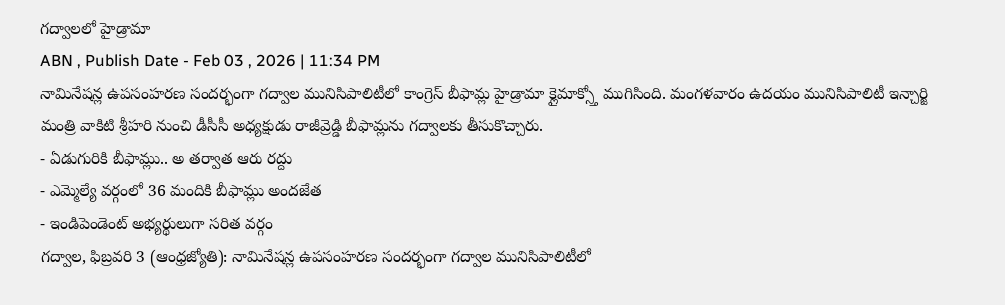గద్వాలలో హైడ్రామా
ABN , Publish Date - Feb 03 , 2026 | 11:34 PM
నామినేషన్ల ఉపసంహరణ సందర్భంగా గద్వాల మునిసిపాలిటీలో కాంగ్రెస్ బీఫామ్ల హైడ్రామా క్లైమాక్స్తో ముగిసింది. మంగళవారం ఉదయం మునిసిపాలిటీ ఇన్చార్జి మంత్రి వాకిటి శ్రీహరి నుంచి డీసీసీ అధ్యక్షుడు రాజీవ్రెడ్డి బీఫామ్లను గద్వాలకు తీసుకొచ్చారు.
- ఏడుగురికి బీఫామ్లు.. అ తర్వాత ఆరు రద్దు
- ఎమ్మెల్యే వర్గంలో 36 మందికి బీఫామ్లు అందజేత
- ఇండిపెండెంట్ అభ్యర్థులుగా సరిత వర్గం
గద్వాల, ఫిబ్రవరి 3 (ఆంధ్రజ్యోతి): నామినేషన్ల ఉపసంహరణ సందర్భంగా గద్వాల మునిసిపాలిటీలో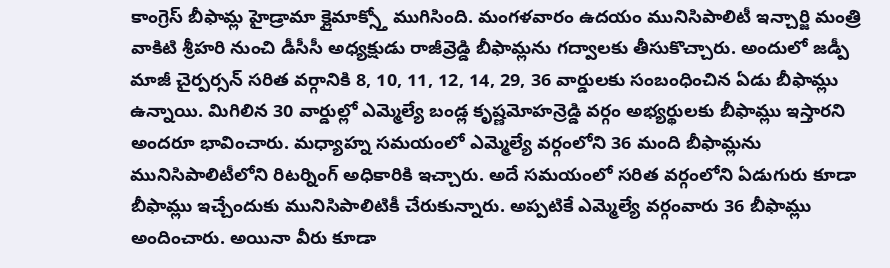కాంగ్రెస్ బీఫామ్ల హైడ్రామా క్లైమాక్స్తో ముగిసింది. మంగళవారం ఉదయం మునిసిపాలిటీ ఇన్చార్జి మంత్రి వాకిటి శ్రీహరి నుంచి డీసీసీ అధ్యక్షుడు రాజీవ్రెడ్డి బీఫామ్లను గద్వాలకు తీసుకొచ్చారు. అందులో జడ్పీ మాజీ చైర్పర్సన్ సరిత వర్గానికి 8, 10, 11, 12, 14, 29, 36 వార్డులకు సంబంధించిన ఏడు బీఫామ్లు ఉన్నాయి. మిగిలిన 30 వార్డుల్లో ఎమ్మెల్యే బండ్ల కృష్ణమోహన్రెడ్డి వర్గం అభ్యర్థులకు బీఫామ్లు ఇస్తారని అందరూ భావించారు. మధ్యాహ్న సమయంలో ఎమ్మెల్యే వర్గంలోని 36 మంది బీఫామ్లను మునిసిపాలిటీలోని రిటర్నింగ్ అధికారికి ఇచ్చారు. అదే సమయంలో సరిత వర్గంలోని ఏడుగురు కూడా బీఫామ్లు ఇచ్చేందుకు మునిసిపాలిటికీ చేరుకున్నారు. అప్పటికే ఎమ్మెల్యే వర్గంవారు 36 బీఫామ్లు అందించారు. అయినా వీరు కూడా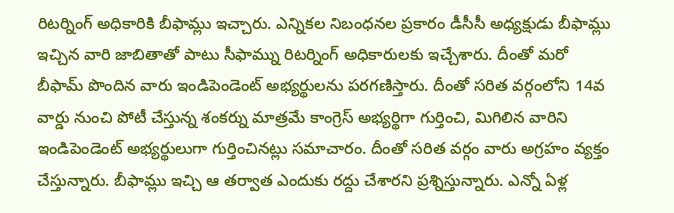రిటర్నింగ్ అధికారికి బీఫామ్లు ఇచ్చారు. ఎన్నికల నిబంధనల ప్రకారం డీసీసీ అధ్యక్షుడు బీఫామ్లు ఇచ్చిన వారి జాబితాతో పాటు సీఫామ్ను రిటర్నింగ్ అధికారులకు ఇచ్చేశారు. దీంతో మరో బీఫామ్ పొందిన వారు ఇండిపెండెంట్ అభ్యర్థులను పరగణిస్తారు. దీంతో సరిత వర్గంలోని 14వ వార్డు నుంచి పోటీ చేస్తున్న శంకర్ను మాత్రమే కాంగ్రెస్ అభ్యర్థిగా గుర్తించి, మిగిలిన వారిని ఇండిపెండెంట్ అభ్యర్థులుగా గుర్తించినట్లు సమాచారం. దీంతో సరిత వర్గం వారు అగ్రహం వ్యక్తం చేస్తున్నారు. బీఫామ్లు ఇచ్చి ఆ తర్వాత ఎందుకు రద్దు చేశారని ప్రశ్నిస్తున్నారు. ఎన్నో ఏళ్ల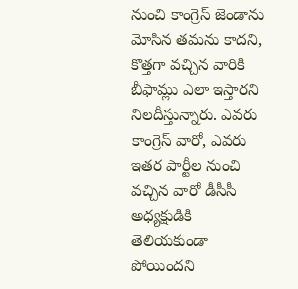నుంచి కాంగ్రెస్ జెండాను మోసిన తమను కాదని, కొత్తగా వచ్చిన వారికి బీఫామ్లు ఎలా ఇస్తారని నిలదీస్తున్నారు. ఎవరు కాంగ్రెస్ వారో, ఎవరు ఇతర పార్టీల నుంచి వచ్చిన వారో డీసీసీ అధ్యక్షుడికి తెలియకుండా పోయిందని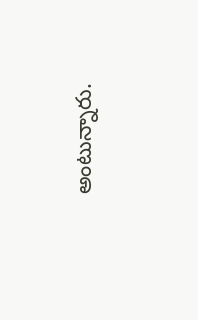అంటున్నారు.